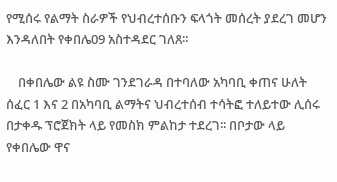የሚሰሩ የልማት ስራዎች የህብረተሰቡን ፍላጎት መሰረት ያደረገ መሆን እንዳለበት የቀበሌ09 አስተዳደር ገለጸ፡፡

    በቀበሌው ልዩ ስሙ ገንደገራዳ በተባለው አካባቢ ቀጠና ሁለት ሰፈር 1 እና 2 በአካባቢ ልማትና ህብረተሰብ ተሳትፎ ተለይተው ሊሰሩ በታቀዱ ፕሮጀክት ላይ የመስክ ምልከታ ተደረገ፡፡ በቦታው ላይ የቀበሌው ዋና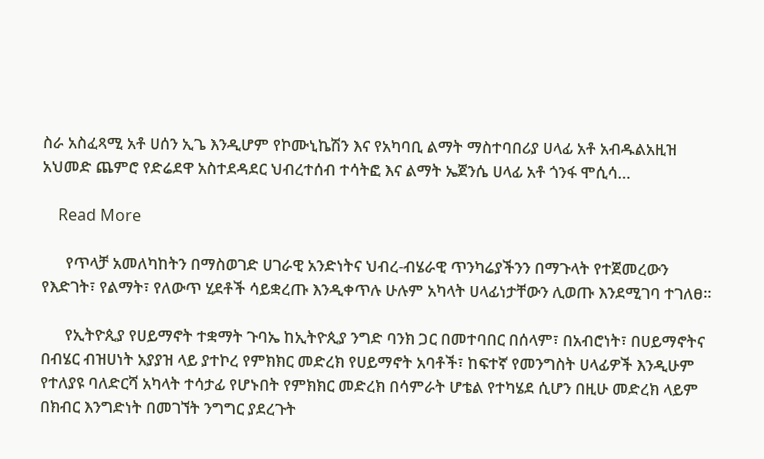ስራ አስፈጻሚ አቶ ሀሰን ኢጌ እንዲሆም የኮሙኒኬሽን እና የአካባቢ ልማት ማስተባበሪያ ሀላፊ አቶ አብዱልአዚዝ አህመድ ጨምሮ የድሬደዋ አስተደዳደር ህብረተሰብ ተሳትፎ እና ልማት ኤጀንሴ ሀላፊ አቶ ጎንፋ ሞሲሳ…

    Read More

      የጥላቻ አመለካከትን በማስወገድ ሀገራዊ አንድነትና ህብረ-ብሄራዊ ጥንካሬያችንን በማጉላት የተጀመረውን የእድገት፣ የልማት፣ የለውጥ ሂደቶች ሳይቋረጡ እንዲቀጥሉ ሁሉም አካላት ሀላፊነታቸውን ሊወጡ እንደሚገባ ተገለፀ።

      የኢትዮጲያ የሀይማኖት ተቋማት ጉባኤ ከኢትዮጲያ ንግድ ባንክ ጋር በመተባበር በሰላም፣ በአብሮነት፣ በሀይማኖትና በብሄር ብዝሀነት አያያዝ ላይ ያተኮረ የምክክር መድረክ የሀይማኖት አባቶች፣ ከፍተኛ የመንግስት ሀላፊዎች እንዲሁም የተለያዩ ባለድርሻ አካላት ተሳታፊ የሆኑበት የምክክር መድረክ በሳምራት ሆቴል የተካሄደ ሲሆን በዚሁ መድረክ ላይም በክብር እንግድነት በመገኘት ንግግር ያደረጉት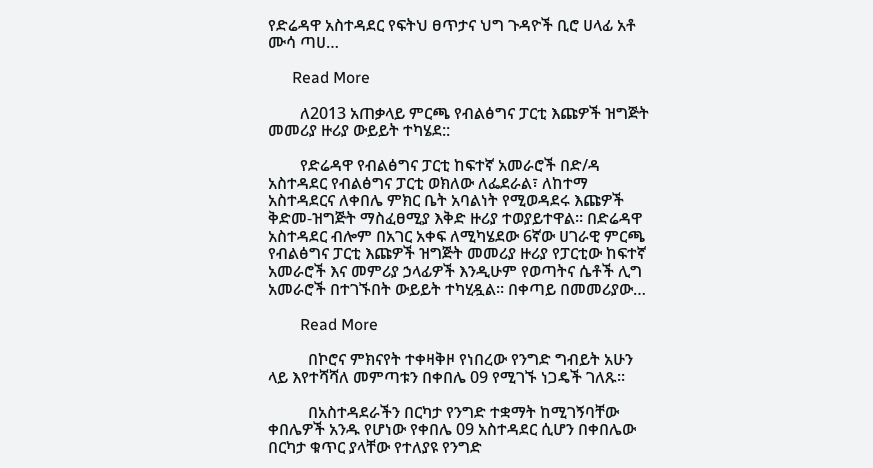የድሬዳዋ አስተዳደር የፍትህ ፀጥታና ህግ ጉዳዮች ቢሮ ሀላፊ አቶ ሙሳ ጣሀ…

      Read More

        ለ2013 አጠቃላይ ምርጫ የብልፅግና ፓርቲ እጩዎች ዝግጅት መመሪያ ዙሪያ ውይይት ተካሄደ::

        የድሬዳዋ የብልፅግና ፓርቲ ከፍተኛ አመራሮች በድ/ዳ አስተዳደር የብልፅግና ፓርቲ ወክለው ለፌደራል፣ ለከተማ አስተዳደርና ለቀበሌ ምክር ቤት አባልነት የሚወዳደሩ እጩዎች ቅድመ-ዝግጅት ማስፈፀሚያ እቅድ ዙሪያ ተወያይተዋል። በድሬዳዋ አስተዳደር ብሎም በአገር አቀፍ ለሚካሄደው 6ኛው ሀገራዊ ምርጫ የብልፅግና ፓርቲ እጩዎች ዝግጅት መመሪያ ዙሪያ የፓርቲው ከፍተኛ አመራሮች እና መምሪያ ኃላፊዎች እንዲሁም የወጣትና ሴቶች ሊግ አመራሮች በተገኙበት ውይይት ተካሂዷል። በቀጣይ በመመሪያው…

        Read More

          በኮሮና ምክናየት ተቀዛቅዞ የነበረው የንግድ ግብይት አሁን ላይ እየተሻሻለ መምጣቱን በቀበሌ 09 የሚገኙ ነጋዴች ገለጹ፡፡

          በአስተዳደራችን በርካታ የንግድ ተቋማት ከሚገኝባቸው ቀበሌዎች አንዱ የሆነው የቀበሌ 09 አስተዳደር ሲሆን በቀበሌው በርካታ ቁጥር ያላቸው የተለያዩ የንግድ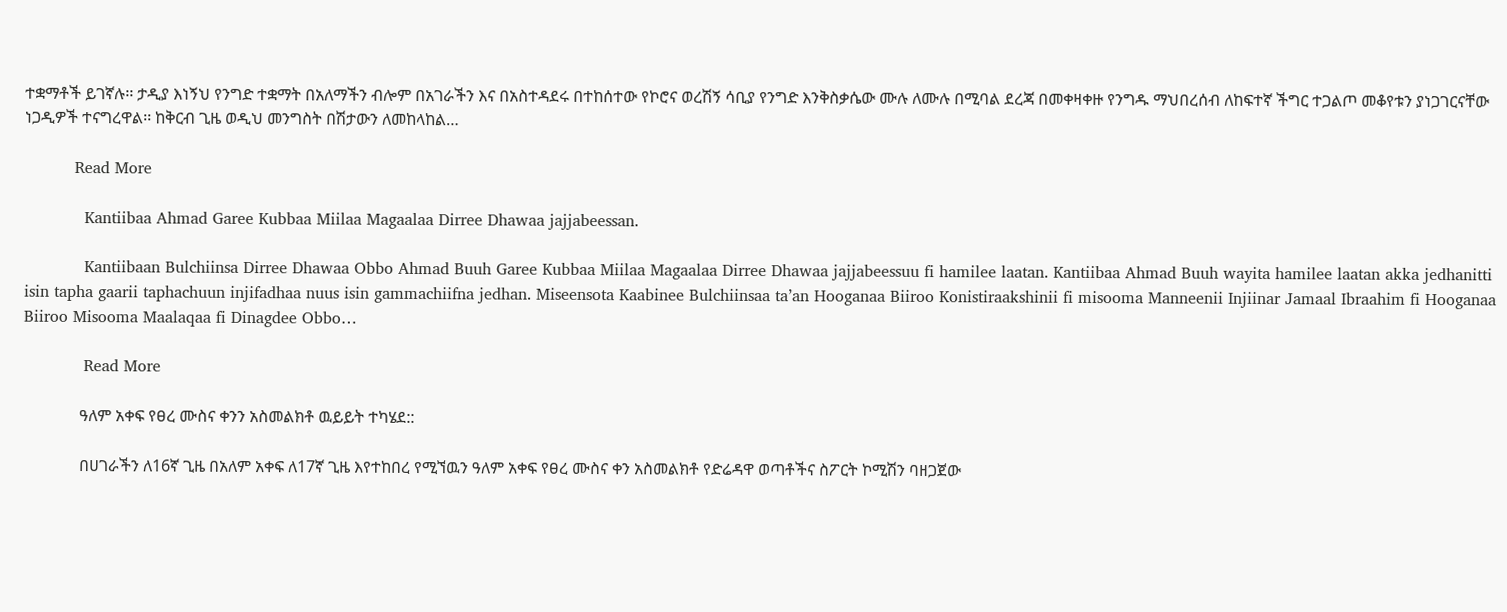ተቋማቶች ይገኛሉ፡፡ ታዲያ እነኝህ የንግድ ተቋማት በአለማችን ብሎም በአገራችን እና በአስተዳደሩ በተከሰተው የኮሮና ወረሽኝ ሳቢያ የንግድ እንቅስቃሴው ሙሉ ለሙሉ በሚባል ደረጃ በመቀዛቀዙ የንግዱ ማህበረሰብ ለከፍተኛ ችግር ተጋልጦ መቆየቱን ያነጋገርናቸው ነጋዲዎች ተናግረዋል፡፡ ከቅርብ ጊዜ ወዲህ መንግስት በሽታውን ለመከላከል…

          Read More

            Kantiibaa Ahmad Garee Kubbaa Miilaa Magaalaa Dirree Dhawaa jajjabeessan.

            Kantiibaan Bulchiinsa Dirree Dhawaa Obbo Ahmad Buuh Garee Kubbaa Miilaa Magaalaa Dirree Dhawaa jajjabeessuu fi hamilee laatan. Kantiibaa Ahmad Buuh wayita hamilee laatan akka jedhanitti isin tapha gaarii taphachuun injifadhaa nuus isin gammachiifna jedhan. Miseensota Kaabinee Bulchiinsaa ta’an Hooganaa Biiroo Konistiraakshinii fi misooma Manneenii Injiinar Jamaal Ibraahim fi Hooganaa Biiroo Misooma Maalaqaa fi Dinagdee Obbo…

            Read More

              ዓለም አቀፍ የፀረ ሙስና ቀንን አስመልክቶ ዉይይት ተካሄደ::

              በሀገራችን ለ16ኛ ጊዜ በአለም አቀፍ ለ17ኛ ጊዜ እየተከበረ የሚኘዉን ዓለም አቀፍ የፀረ ሙስና ቀን አስመልክቶ የድሬዳዋ ወጣቶችና ስፖርት ኮሚሽን ባዘጋጀው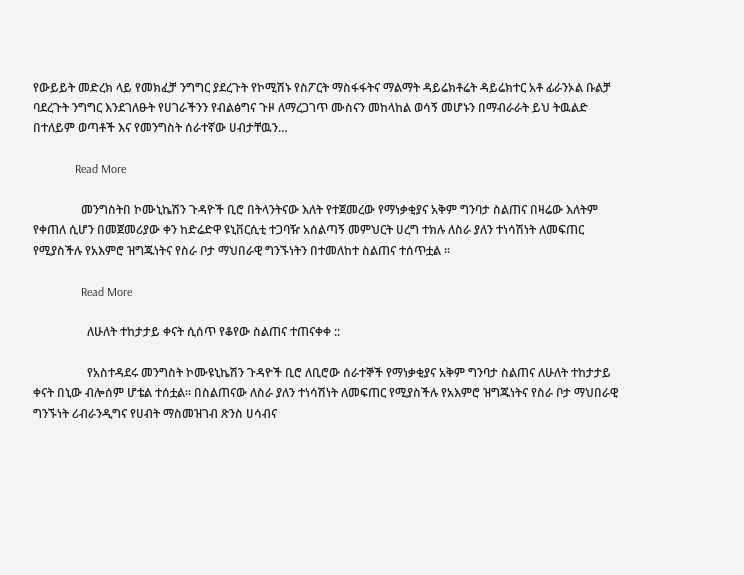የውይይት መድረክ ላይ የመክፈቻ ንግግር ያደረጉት የኮሚሽኑ የስፖርት ማስፋፋትና ማልማት ዳይሬክቶሬት ዳይሬክተር አቶ ፊራንኦል ቡልቻ ባደረጉት ንግግር እንደገለፁት የሀገራችንን የብልፅግና ጉዞ ለማረጋገጥ ሙስናን መከላከል ወሳኝ መሆኑን በማብራራት ይህ ትዉልድ በተለይም ወጣቶች እና የመንግስት ሰራተኛው ሀብታቸዉን…

              Read More

                መንግስትበ ኮሙኒኬሽን ጉዳዮች ቢሮ በትላንትናው እለት የተጀመረው የማነቃቂያና አቅም ግንባታ ስልጠና በዛሬው እለትም የቀጠለ ሲሆን በመጀመሪያው ቀን ከድሬድዋ ዩኒቨርሲቲ ተጋባዥ አሰልጣኝ መምህርት ሀረግ ተክሉ ለስራ ያለን ተነሳሽነት ለመፍጠር የሚያስችሉ የአእምሮ ዝግጁነትና የስራ ቦታ ማህበራዊ ግንኙነትን በተመለከተ ስልጠና ተሰጥቷል ።

                Read More

                  ለሁለት ተከታታይ ቀናት ሲሰጥ የቆየው ስልጠና ተጠናቀቀ ::

                  የአስተዳደሩ መንግስት ኮሙዩኒኬሽን ጉዳዮች ቢሮ ለቢሮው ሰራተኞች የማነቃቂያና አቅም ግንባታ ስልጠና ለሁለት ተከታታይ ቀናት በኒው ብሎሰም ሆቴል ተሰቷል፡፡ በስልጠናው ለስራ ያለን ተነሳሽነት ለመፍጠር የሚያስችሉ የአእምሮ ዝግጁነትና የስራ ቦታ ማህበራዊ ግንኙነት ሪብራንዲግና የሀብት ማስመዝገብ ጽንስ ሀሳብና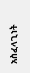አስፈላጊነት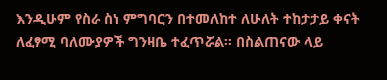እንዲሁም የስራ ስነ ምግባርን በተመለከተ ለሁለት ተከታታይ ቀናት ለፈፃሚ ባለሙያዎች ግንዛቤ ተፈጥሯል፡፡ በስልጠናው ላይ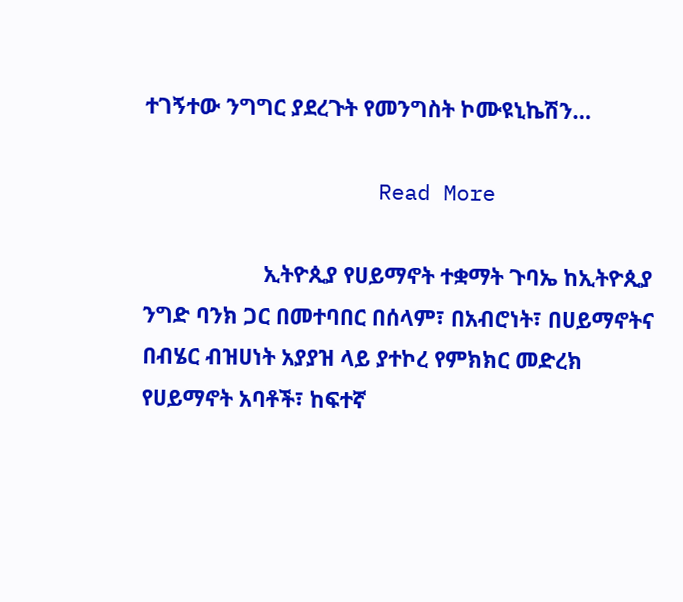ተገኝተው ንግግር ያደረጉት የመንግስት ኮሙዩኒኬሽን…

                  Read More

                    ኢትዮጲያ የሀይማኖት ተቋማት ጉባኤ ከኢትዮጲያ ንግድ ባንክ ጋር በመተባበር በሰላም፣ በአብሮነት፣ በሀይማኖትና በብሄር ብዝሀነት አያያዝ ላይ ያተኮረ የምክክር መድረክ የሀይማኖት አባቶች፣ ከፍተኛ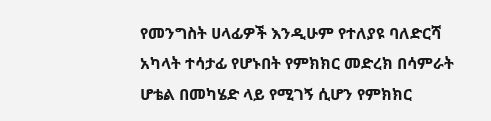የመንግስት ሀላፊዎች እንዲሁም የተለያዩ ባለድርሻ አካላት ተሳታፊ የሆኑበት የምክክር መድረክ በሳምራት ሆቴል በመካሄድ ላይ የሚገኝ ሲሆን የምክክር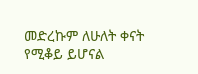መድረኩም ለሁለት ቀናት የሚቆይ ይሆናል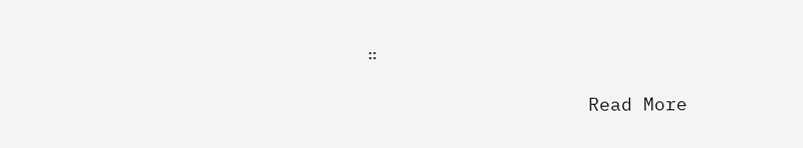።

                    Read More